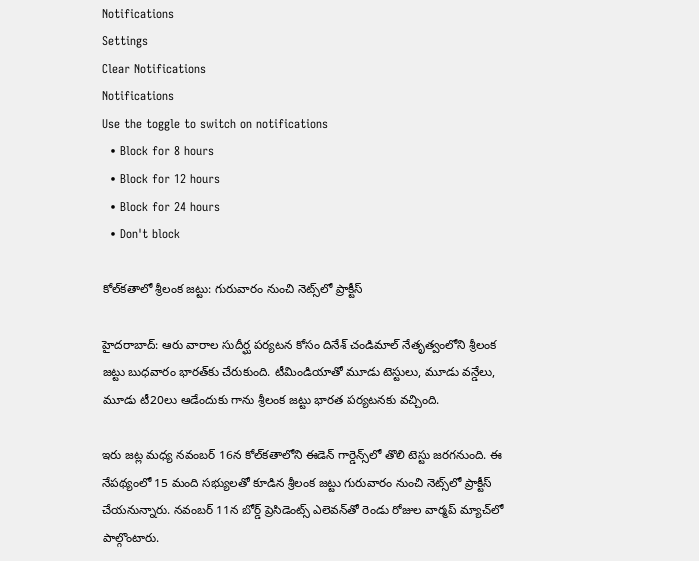Notifications
Settings
Clear Notifications
Notifications
Use the toggle to switch on notifications
  • Block for 8 hours
  • Block for 12 hours
  • Block for 24 hours
  • Don't block

కోల్‌కతాలో శ్రీలంక జట్టు: గురువారం నుంచి నెట్స్‌లో ప్రాక్టీస్

హైదరాబాద్: ఆరు వారాల సుదీర్ఘ పర్యటన కోసం దినేశ్‌ చండిమాల్‌ నేతృత్వంలోని శ్రీలంక జట్టు బుధవారం భారత్‌కు చేరుకుంది. టీమిండియాతో మూడు టెస్టులు, మూడు వన్డేలు, మూడు టీ20లు ఆడేందుకు గాను శ్రీలంక జట్టు భారత పర్యటనకు వచ్చింది.

ఇరు జట్ల మధ్య నవంబర్‌ 16న కోల్‌కతాలోని ఈడెన్ గార్డెన్స్‌లో తొలి టెస్టు జరగనుంది. ఈ నేపథ్యంలో 15 మంది సభ్యులతో కూడిన శ్రీలంక జట్టు గురువారం నుంచి నెట్స్‌లో ప్రాక్టీస్ చేయనున్నారు. నవంబర్ 11న బోర్డ్‌ ప్రెసిడెంట్స్‌ ఎలెవన్‌తో రెండు రోజుల వార్మప్ మ్యాచ్‌లో పాల్గొంటారు.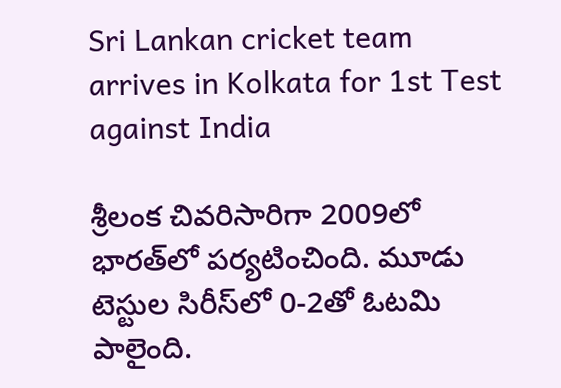Sri Lankan cricket team arrives in Kolkata for 1st Test against India

శ్రీలంక చివరిసారిగా 2009లో భారత్‌లో పర్యటించింది. మూడు టెస్టుల సిరీస్‌లో 0-2తో ఓటమి పాలైంది.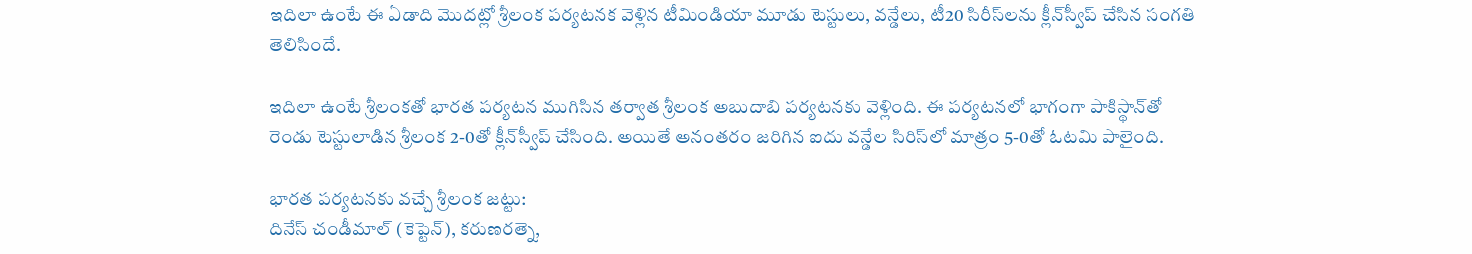ఇదిలా ఉంటే ఈ ఏడాది మొదట్లో శ్రీలంక పర్యటనక వెళ్లిన టీమిండియా మూడు టెస్టులు, వన్డేలు, టీ20 సిరీస్‌లను క్లీన్‌స్వీప్‌ చేసిన సంగతి తెలిసిందే.

ఇదిలా ఉంటే శ్రీలంకతో భారత పర్యటన ముగిసిన తర్వాత శ్రీలంక అబుదాబి పర్యటనకు వెళ్లింది. ఈ పర్యటనలో భాగంగా పాకిస్థాన్‌తో రెండు టెస్టులాడిన శ్రీలంక 2-0తో క్లీన్‌స్వీప్‌ చేసింది. అయితే అనంతరం జరిగిన ఐదు వన్డేల సిరిస్‌లో మాత్రం 5-0తో ఓటమి పాలైంది.

భారత పర్యటనకు వచ్చే శ్రీలంక జట్టు:
దినేస్ చండీమాల్ (కెప్టెన్‌), కరుణరత్నె,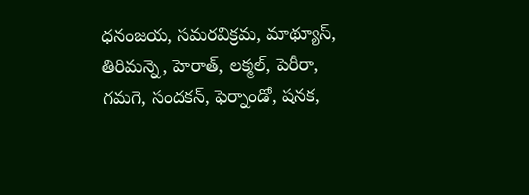ధనంజయ, సమరవిక్రమ, మాథ్యూస్‌, తిరిమన్నె, హెరాత్‌, లక్మల్‌, పెరీరా, గమగె, సందకన్‌, ఫెర్నాండో, షనక,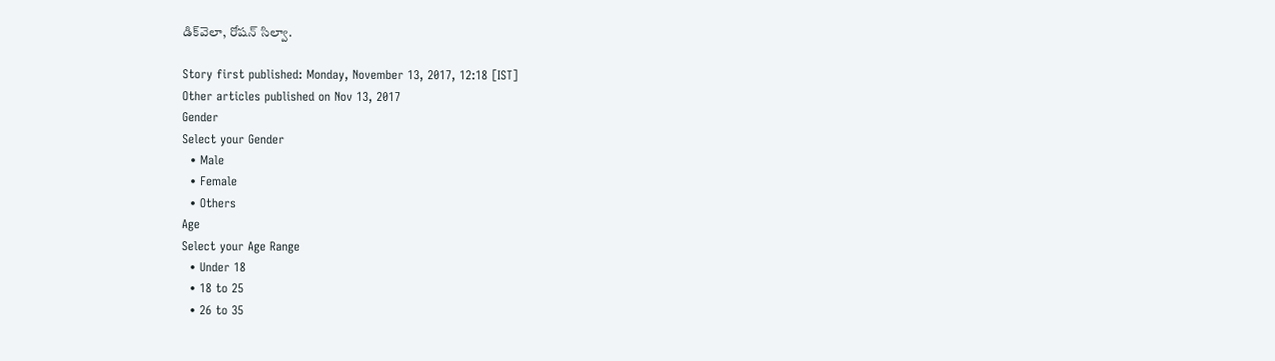డిక్‌వెలా, రోషన్‌ సిల్వా.

Story first published: Monday, November 13, 2017, 12:18 [IST]
Other articles published on Nov 13, 2017
Gender
Select your Gender
  • Male
  • Female
  • Others
Age
Select your Age Range
  • Under 18
  • 18 to 25
  • 26 to 35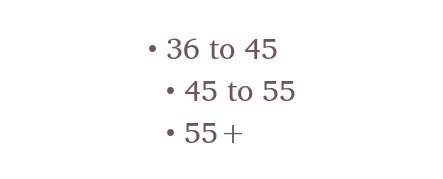• 36 to 45
  • 45 to 55
  • 55+